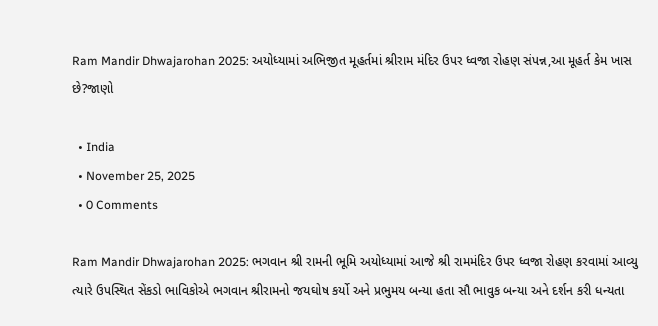Ram Mandir Dhwajarohan 2025: અયોધ્યામાં અભિજીત મૂહર્તમાં શ્રીરામ મંદિર ઉપર ધ્વજા રોહણ સંપન્ન,આ મૂહર્ત કેમ ખાસ છે?જાણો

  • India
  • November 25, 2025
  • 0 Comments

Ram Mandir Dhwajarohan 2025: ભગવાન શ્રી રામની ભૂમિ અયોધ્યામાં આજે શ્રી રામમંદિર ઉપર ધ્વજા રોહણ કરવામાં આવ્યુ ત્યારે ઉપસ્થિત સેંકડો ભાવિકોએ ભગવાન શ્રીરામનો જયઘોષ કર્યો અને પ્રભુમય બન્યા હતા સૌ ભાવુક બન્યા અને દર્શન કરી ધન્યતા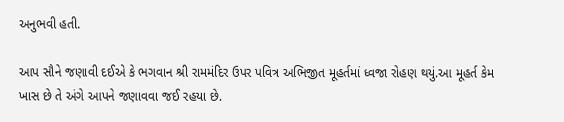અનુભવી હતી.

આપ સૌને જણાવી દઈએ કે ભગવાન શ્રી રામમંદિર ઉપર પવિત્ર અભિજીત મૂહર્તમાં ધ્વજા રોહણ થયું.આ મૂહર્ત કેમ ખાસ છે તે અંગે આપને જણાવવા જઈ રહયા છે.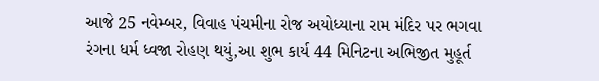આજે 25 નવેમ્બર, વિવાહ પંચમીના રોજ અયોધ્યાના રામ મંદિર પર ભગવા રંગના ધર્મ ધ્વજા રોહણ થયું,આ શુભ કાર્ય 44 મિનિટના અભિજીત મુહૂર્ત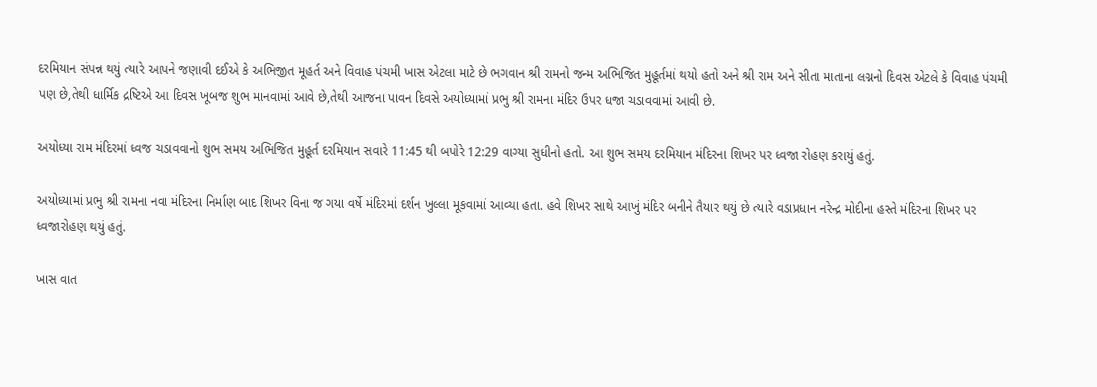દરમિયાન સંપન્ન થયું ત્યારે આપને જણાવી દઈએ કે અભિજીત મૂહર્ત અને વિવાહ પંચમી ખાસ એટલા માટે છે ભગવાન શ્રી રામનો જન્મ અભિજિત મુહૂર્તમાં થયો હતો અને શ્રી રામ અને સીતા માતાના લગ્નનો દિવસ એટલે કે વિવાહ પંચમી પણ છે,તેથી ધાર્મિક દ્રષ્ટિએ આ દિવસ ખૂબજ શુભ માનવામાં આવે છે,તેથી આજના પાવન દિવસે અયોધ્યામાં પ્રભુ શ્રી રામના મંદિર ઉપર ધજા ચડાવવામાં આવી છે.

અયોધ્યા રામ મંદિરમાં ધ્વજ ચડાવવાનો શુભ સમય અભિજિત મુહૂર્ત દરમિયાન સવારે 11:45 થી બપોરે 12:29 વાગ્યા સુધીનો હતો. આ શુભ સમય દરમિયાન મંદિરના શિખર પર ધ્વજા રોહણ કરાયું હતું.

અયોધ્યામાં પ્રભુ શ્રી રામના નવા મંદિરના નિર્માણ બાદ શિખર વિના જ ગયા વર્ષે મંદિરમાં દર્શન ખુલ્લા મૂકવામાં આવ્યા હતા. હવે શિખર સાથે આખું મંદિર બનીને તૈયાર થયું છે ત્યારે વડાપ્રધાન નરેન્દ્ર મોદીના હસ્તે મંદિરના શિખર પર ધ્વજારોહણ થયું હતું.

ખાસ વાત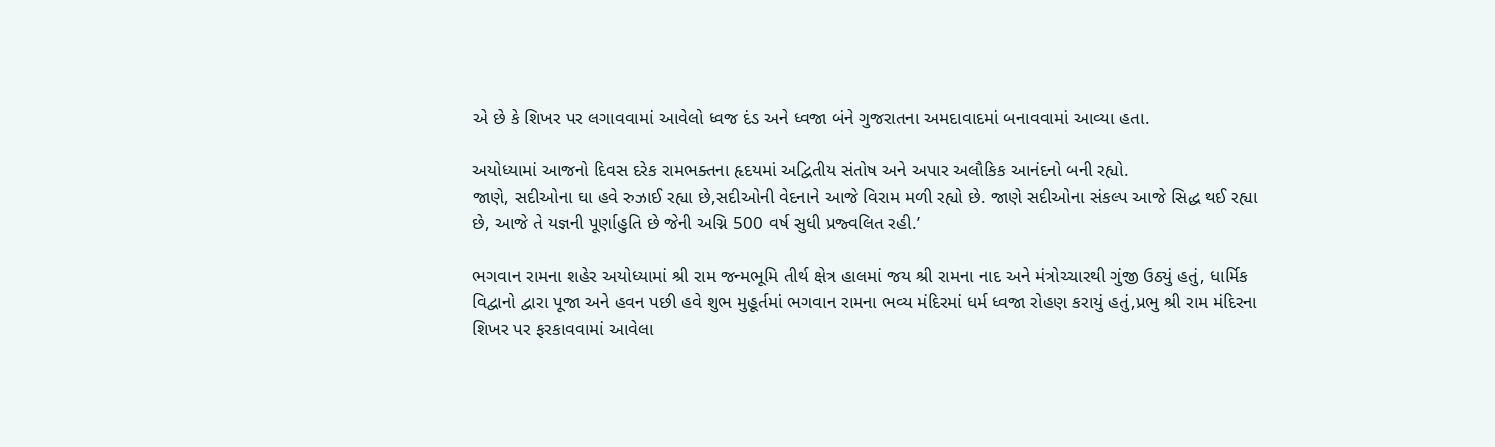એ છે કે શિખર પર લગાવવામાં આવેલો ધ્વજ દંડ અને ધ્વજા બંને ગુજરાતના અમદાવાદમાં બનાવવામાં આવ્યા હતા.

અયોધ્યામાં આજનો દિવસ દરેક રામભક્તના હૃદયમાં અદ્વિતીય સંતોષ અને અપાર અલૌકિક આનંદનો બની રહ્યો.
જાણે, સદીઓના ઘા હવે રુઝાઈ રહ્યા છે,સદીઓની વેદનાને આજે વિરામ મળી રહ્યો છે. જાણે સદીઓના સંકલ્પ આજે સિદ્ધ થઈ રહ્યા છે, આજે તે યજ્ઞની પૂર્ણાહુતિ છે જેની અગ્નિ 500 વર્ષ સુધી પ્રજ્વલિત રહી.’

ભગવાન રામના શહેર અયોધ્યામાં શ્રી રામ જન્મભૂમિ તીર્થ ક્ષેત્ર હાલમાં જય શ્રી રામના નાદ અને મંત્રોચ્ચારથી ગુંજી ઉઠ્યું હતું, ધાર્મિક વિદ્વાનો દ્વારા પૂજા અને હવન પછી હવે શુભ મુહૂર્તમાં ભગવાન રામના ભવ્ય મંદિરમાં ધર્મ ધ્વજા રોહણ કરાયું હતું,પ્રભુ શ્રી રામ મંદિરના શિખર પર ફરકાવવામાં આવેલા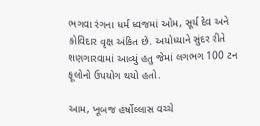ભગવા રંગના ધર્મ ધ્વજમાં ઓમ, સૂર્ય દેવ અને કોવિદાર વૃક્ષ અંકિત છે. અયોધ્યાને સુંદર રીતે શણગારવામાં આવ્યું હતુ જેમાં લગભગ 100 ટન ફૂલોનો ઉપયોગ થયો હતો.

આમ, ખૂબજ હર્ષોલ્લાસ વચ્ચે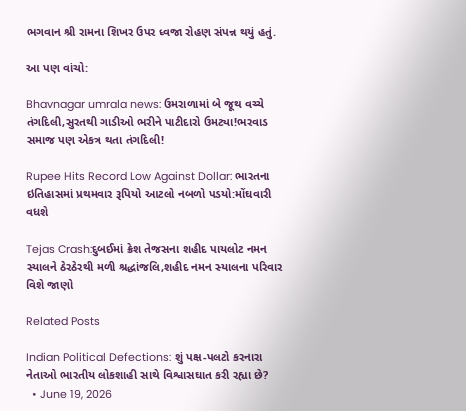ભગવાન શ્રી રામના શિખર ઉપર ધ્વજા રોહણ સંપન્ન થયું હતું.

આ પણ વાંચો:

Bhavnagar umrala news: ઉમરાળામાં બે જૂથ વચ્ચે તંગદિલી,સુરતથી ગાડીઓ ભરીને પાટીદારો ઉમટ્યા!ભરવાડ સમાજ પણ એકત્ર થતા તંગદિલી!

Rupee Hits Record Low Against Dollar: ભારતના ઇતિહાસમાં પ્રથમવાર રૂપિયો આટલો નબળો પડયો:મોંઘવારી વધશે

Tejas Crash:દુબઈમાં ક્રેશ તેજસના શહીદ પાયલોટ નમન સ્યાલને ઠેરઠેરથી મળી શ્રદ્ધાંજલિ,શહીદ નમન સ્યાલના પરિવાર વિશે જાણો

Related Posts

Indian Political Defections: શું પક્ષ-પલટો કરનારા નેતાઓ ભારતીય લોકશાહી સાથે વિશ્વાસઘાત કરી રહ્યા છે?
  • June 19, 2026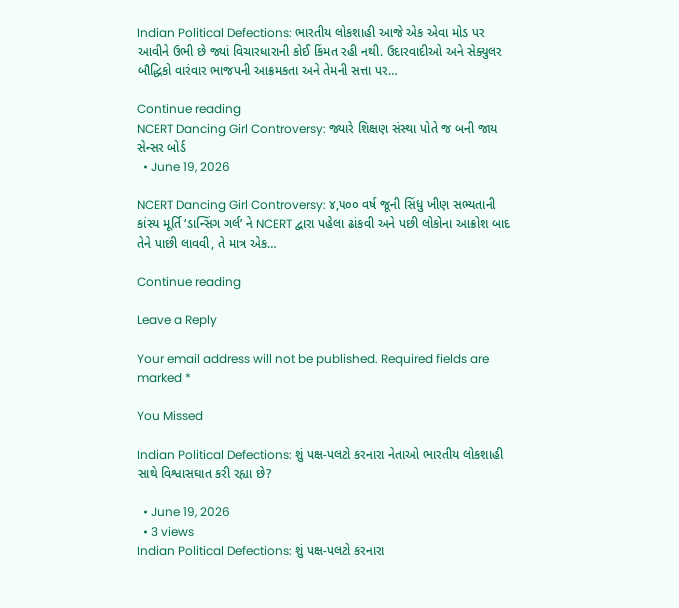Indian Political Defections: ભારતીય લોકશાહી આજે એક એવા મોડ પર આવીને ઉભી છે જ્યાં વિચારધારાની કોઈ કિંમત રહી નથી. ઉદારવાદીઓ અને સેક્યુલર બૌદ્ધિકો વારંવાર ભાજપની આક્રમકતા અને તેમની સત્તા પર…

Continue reading
NCERT Dancing Girl Controversy: જ્યારે શિક્ષણ સંસ્થા પોતે જ બની જાય સેન્સર બોર્ડ
  • June 19, 2026

NCERT Dancing Girl Controversy: ૪,૫૦૦ વર્ષ જૂની સિંધુ ખીણ સભ્યતાની કાંસ્ય મૂર્તિ ‘ડાન્સિંગ ગર્લ’ ને NCERT દ્વારા પહેલા ઢાંકવી અને પછી લોકોના આક્રોશ બાદ તેને પાછી લાવવી, તે માત્ર એક…

Continue reading

Leave a Reply

Your email address will not be published. Required fields are marked *

You Missed

Indian Political Defections: શું પક્ષ-પલટો કરનારા નેતાઓ ભારતીય લોકશાહી સાથે વિશ્વાસઘાત કરી રહ્યા છે?

  • June 19, 2026
  • 3 views
Indian Political Defections: શું પક્ષ-પલટો કરનારા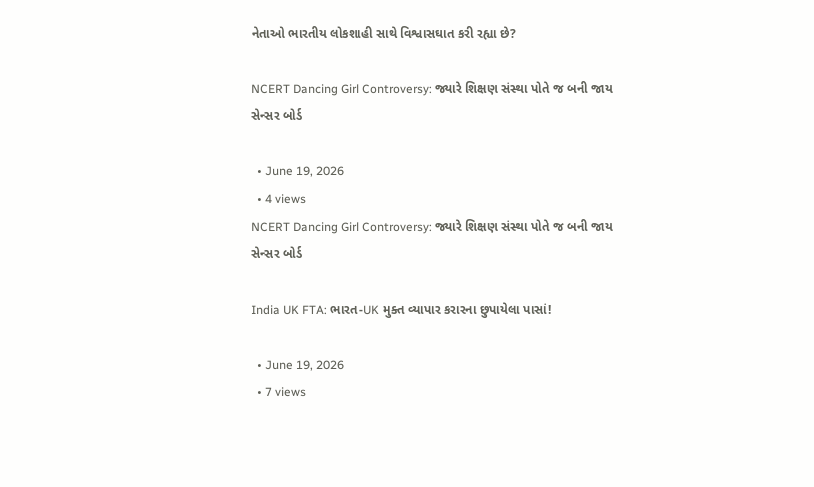નેતાઓ ભારતીય લોકશાહી સાથે વિશ્વાસઘાત કરી રહ્યા છે?

NCERT Dancing Girl Controversy: જ્યારે શિક્ષણ સંસ્થા પોતે જ બની જાય સેન્સર બોર્ડ

  • June 19, 2026
  • 4 views
NCERT Dancing Girl Controversy: જ્યારે શિક્ષણ સંસ્થા પોતે જ બની જાય સેન્સર બોર્ડ

India UK FTA: ભારત-UK મુક્ત વ્યાપાર કરારના છુપાયેલા પાસાં!

  • June 19, 2026
  • 7 views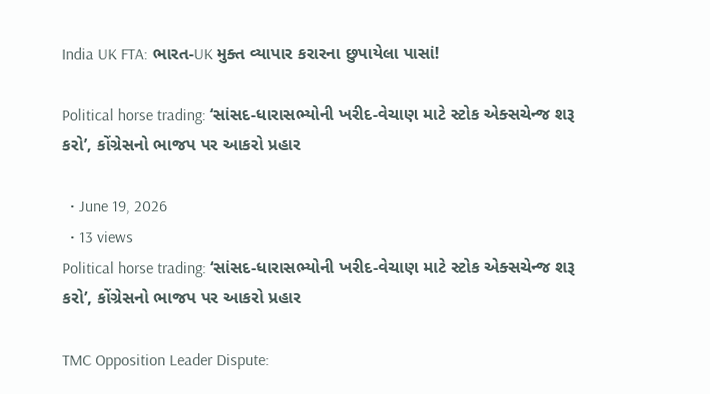India UK FTA: ભારત-UK મુક્ત વ્યાપાર કરારના છુપાયેલા પાસાં!

Political horse trading: ‘સાંસદ-ધારાસભ્યોની ખરીદ-વેચાણ માટે સ્ટોક એક્સચેન્જ શરૂ કરો’, કોંગ્રેસનો ભાજપ પર આકરો પ્રહાર

  • June 19, 2026
  • 13 views
Political horse trading: ‘સાંસદ-ધારાસભ્યોની ખરીદ-વેચાણ માટે સ્ટોક એક્સચેન્જ શરૂ કરો’, કોંગ્રેસનો ભાજપ પર આકરો પ્રહાર

TMC Opposition Leader Dispute: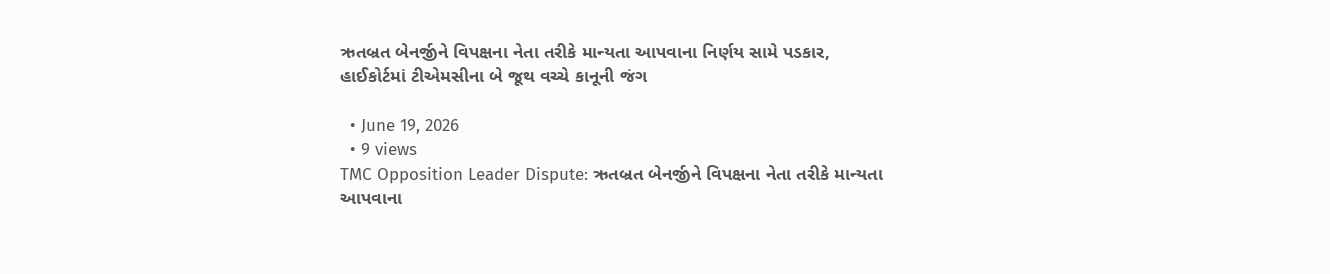ઋતબ્રત બેનર્જીને વિપક્ષના નેતા તરીકે માન્યતા આપવાના નિર્ણય સામે પડકાર, હાઈકોર્ટમાં ટીએમસીના બે જૂથ વચ્ચે કાનૂની જંગ

  • June 19, 2026
  • 9 views
TMC Opposition Leader Dispute: ઋતબ્રત બેનર્જીને વિપક્ષના નેતા તરીકે માન્યતા આપવાના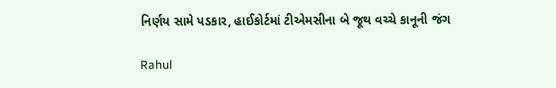નિર્ણય સામે પડકાર, હાઈકોર્ટમાં ટીએમસીના બે જૂથ વચ્ચે કાનૂની જંગ

Rahul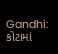Gandhi: કોટામાં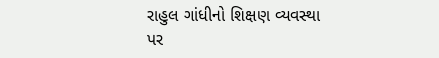રાહુલ ગાંધીનો શિક્ષણ વ્યવસ્થા પર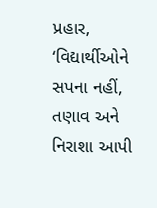પ્રહાર, ‘વિદ્યાર્થીઓને સપના નહીં, તણાવ અને નિરાશા આપી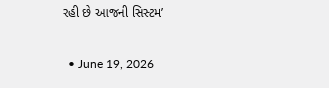રહી છે આજની સિસ્ટમ’

  • June 19, 2026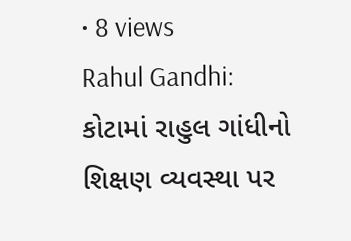• 8 views
Rahul Gandhi: કોટામાં રાહુલ ગાંધીનો શિક્ષણ વ્યવસ્થા પર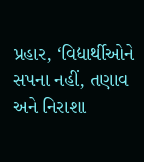પ્રહાર, ‘વિદ્યાર્થીઓને સપના નહીં, તણાવ અને નિરાશા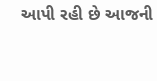આપી રહી છે આજની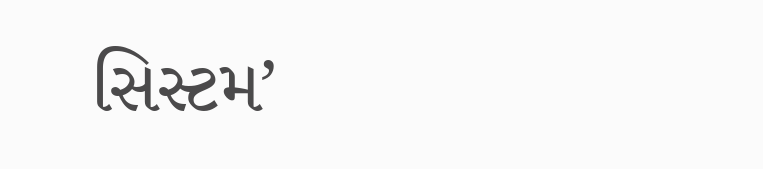સિસ્ટમ’